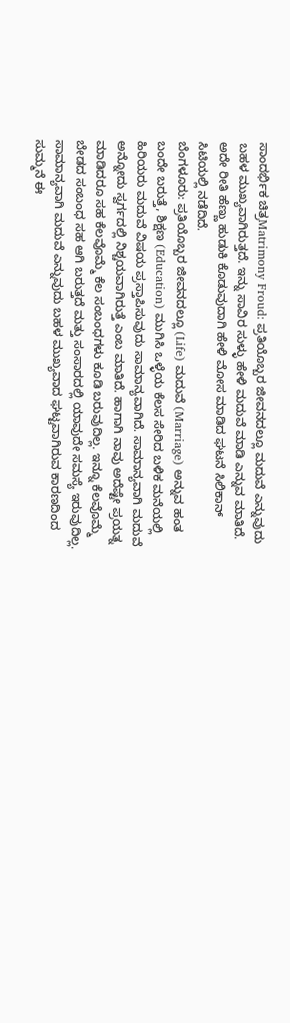ಸಾಂದರ್ಭಿಕ ಚಿತ್ರMatrimony Froud: ಪ್ರತಿಯೊಬ್ಬರ ಜೀವನದಲ್ಲೂ ಮದುವೆ ಎನ್ನುವುದು ಬಹಳ ಮುಖ್ಯವಾಗಿರುತ್ತದೆ. ಇನ್ನು ಸಾವಿರ ಸುಳ್ಳು ಹೇಳಿ ಮದುವೆ ಮಾಡಿ ಎನ್ನುವ ಮಾತಿದೆ. ಅದೇ ರೀತಿ ಹೆಣ್ಣು ಹುಡುಕಿ ಕೊಡುವುದಾಗಿ ಹೇಳಿ ಮೋಸ ಮಾಡಿದ ಘಟನೆ ಸಿಲಿಕಾನ್ ಸಿಟಿಯಲ್ಲಿ ನಡೆದಿದೆ.
ಬೆಂಗಳೂರು: ಪ್ರತಿಯೊಬ್ಬರ ಜೀವನದಲ್ಲೂ (Life) ಮದುವೆ (Marriage) ಅನ್ನುವ ಹಂತ ಬಂದೇ ಬರುತ್ತೆ, ಶಿಕ್ಷಣ (Education) ಮುಗಿಸಿ ಒಳ್ಳೆಯ ಕೆಲಸ ಸೇರಿದ ಬಳಿಕ ಮನೆಯಲ್ಲಿ ಹಿರಿಯರು ಮದುವೆ ವಿಷಯ ಪ್ರಸ್ತಾಪಿಸುವುದು ಸಾಮಾನ್ಯವಾಗಿದೆ. ಸಾಮಾನ್ಯವಾಗಿ ಮದುವೆ ಅನ್ನೋದು ಸ್ವರ್ಗದಲ್ಲಿ ನಿಶ್ಚಯವಾಗಿರುತ್ತೆ ಎಂಬ ಮಾತಿದೆ. ಹಾಗಾಗಿ ನಾವು ಅದೆಷ್ಟೇ ಪ್ರಯತ್ನ ಮಾಡಿದರೂ ಸಹ ಕೆಲವೊಮ್ಮೆ ಕೆಲ ಸಂಬಂಧಗಳು ಕೂಡಿ ಬರುವುದಿಲ್ಲ. ಇನ್ನೂ ಕೆಲವೊಮ್ಮೆ ಬೇಡದ ಸಂಬಂಧ ಸಹ ಆಗಿ ಬರುತ್ತದೆ ಮತ್ತು ಸಂಸಾರದಲ್ಲಿ ಯಾವುದೇ ಸಮಸ್ಯೆ ಇರುವುದಿಲ್ಲ. ಸಾಮಾನ್ಯವಾಗಿ ಮದುವೆ ಎನ್ನುವುದು ಬಹಳ ಮುಖ್ಯವಾದ ಘಟ್ಟವಾಗಿರುವ ಕಾರಣದಿಂದ ಸುಮ್ಮನೆ ಈ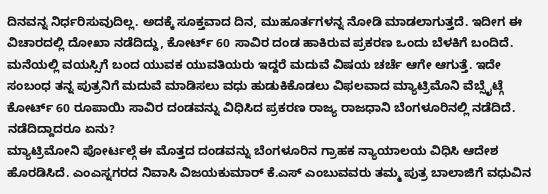ದಿನವನ್ನ ನಿರ್ಧರಿಸುವುದಿಲ್ಲ. ಅದಕ್ಕೆ ಸೂಕ್ತವಾದ ದಿನ, ಮುಹೂರ್ತಗಳನ್ನ ನೋಡಿ ಮಾಡಲಾಗುತ್ತದೆ. ಇದೀಗ ಈ ವಿಚಾರದಲ್ಲಿ ದೋಖಾ ನಡೆದಿದ್ದು, ಕೋರ್ಟ್ 60 ಸಾವಿರ ದಂಡ ಹಾಕಿರುವ ಪ್ರಕರಣ ಒಂದು ಬೆಳಕಿಗೆ ಬಂದಿದೆ.
ಮನೆಯಲ್ಲಿ ವಯಸ್ಸಿಗೆ ಬಂದ ಯುವಕ ಯುವತಿಯರು ಇದ್ದರೆ ಮದುವೆ ವಿಷಯ ಚರ್ಚೆ ಆಗೇ ಆಗುತ್ತೆ. ಇದೇ ಸಂಬಂಧ ತನ್ನ ಪುತ್ರನಿಗೆ ಮದುವೆ ಮಾಡಿಸಲು ವಧು ಹುಡುಕಿಕೊಡಲು ವಿಫಲವಾದ ಮ್ಯಾಟ್ರಿಮೊನಿ ವೆಬ್ಸೈಟ್ಗೆ ಕೋರ್ಟ್ 60 ರೂಪಾಯಿ ಸಾವಿರ ದಂಡವನ್ನು ವಿಧಿಸಿದ ಪ್ರಕರಣ ರಾಜ್ಯ ರಾಜಧಾನಿ ಬೆಂಗಳೂರಿನಲ್ಲಿ ನಡೆದಿದೆ.
ನಡೆದಿದ್ದಾದರೂ ಏನು?
ಮ್ಯಾಟ್ರಿಮೋನಿ ಪೋರ್ಟಲ್ಗೆ ಈ ಮೊತ್ತದ ದಂಡವನ್ನು ಬೆಂಗಳೂರಿನ ಗ್ರಾಹಕ ನ್ಯಾಯಾಲಯ ವಿಧಿಸಿ ಆದೇಶ ಹೊರಡಿಸಿದೆ. ಎಂಎಸ್ನಗರದ ನಿವಾಸಿ ವಿಜಯಕುಮಾರ್ ಕೆ.ಎಸ್ ಎಂಬುವವರು ತಮ್ಮ ಪುತ್ರ ಬಾಲಾಜಿಗೆ ವಧುವಿನ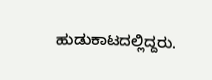ಹುಡುಕಾಟದಲ್ಲಿದ್ದರು.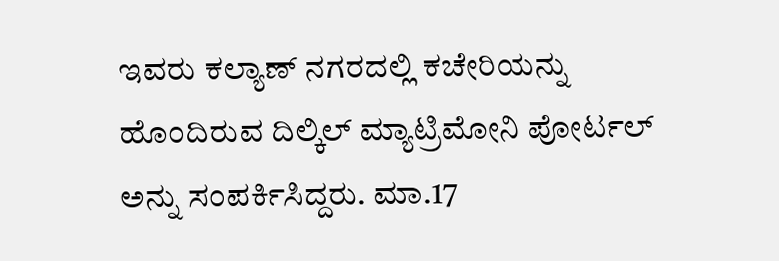ಇವರು ಕಲ್ಯಾಣ್ ನಗರದಲ್ಲಿ ಕಚೇರಿಯನ್ನು ಹೊಂದಿರುವ ದಿಲ್ಕಿಲ್ ಮ್ಯಾಟ್ರಿಮೋನಿ ಪೋರ್ಟಲ್ ಅನ್ನು ಸಂಪರ್ಕಿಸಿದ್ದರು. ಮಾ.17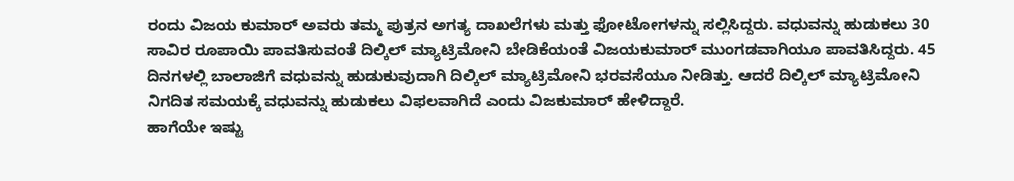ರಂದು ವಿಜಯ ಕುಮಾರ್ ಅವರು ತಮ್ಮ ಪುತ್ರನ ಅಗತ್ಯ ದಾಖಲೆಗಳು ಮತ್ತು ಫೋಟೋಗಳನ್ನು ಸಲ್ಲಿಸಿದ್ದರು. ವಧುವನ್ನು ಹುಡುಕಲು 30 ಸಾವಿರ ರೂಪಾಯಿ ಪಾವತಿಸುವಂತೆ ದಿಲ್ಕಿಲ್ ಮ್ಯಾಟ್ರಿಮೋನಿ ಬೇಡಿಕೆಯಂತೆ ವಿಜಯಕುಮಾರ್ ಮುಂಗಡವಾಗಿಯೂ ಪಾವತಿಸಿದ್ದರು. 45 ದಿನಗಳಲ್ಲಿ ಬಾಲಾಜಿಗೆ ವಧುವನ್ನು ಹುಡುಕುವುದಾಗಿ ದಿಲ್ಕಿಲ್ ಮ್ಯಾಟ್ರಿಮೋನಿ ಭರವಸೆಯೂ ನೀಡಿತ್ತು. ಆದರೆ ದಿಲ್ಕಿಲ್ ಮ್ಯಾಟ್ರಿಮೋನಿ ನಿಗದಿತ ಸಮಯಕ್ಕೆ ವಧುವನ್ನು ಹುಡುಕಲು ವಿಫಲವಾಗಿದೆ ಎಂದು ವಿಜಕುಮಾರ್ ಹೇಳಿದ್ದಾರೆ.
ಹಾಗೆಯೇ ಇಷ್ಟು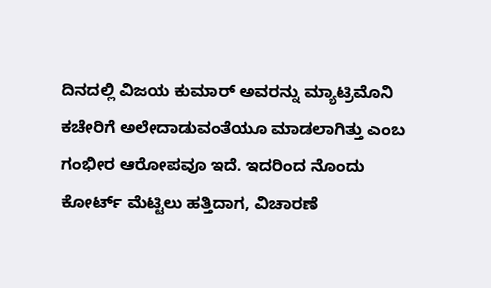ದಿನದಲ್ಲಿ ವಿಜಯ ಕುಮಾರ್ ಅವರನ್ನು ಮ್ಯಾಟ್ರಿಮೊನಿ ಕಚೇರಿಗೆ ಅಲೇದಾಡುವಂತೆಯೂ ಮಾಡಲಾಗಿತ್ತು ಎಂಬ ಗಂಭೀರ ಆರೋಪವೂ ಇದೆ. ಇದರಿಂದ ನೊಂದು ಕೋರ್ಟ್ ಮೆಟ್ಟಿಲು ಹತ್ತಿದಾಗ, ವಿಚಾರಣೆ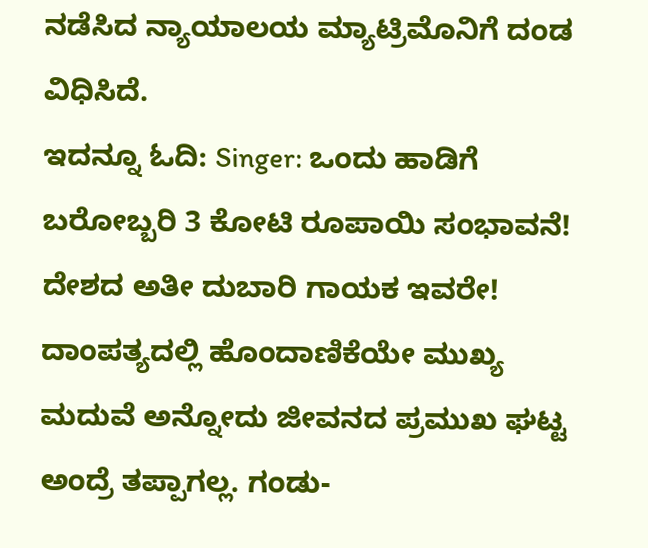ನಡೆಸಿದ ನ್ಯಾಯಾಲಯ ಮ್ಯಾಟ್ರಿಮೊನಿಗೆ ದಂಡ ವಿಧಿಸಿದೆ.
ಇದನ್ನೂ ಓದಿ: Singer: ಒಂದು ಹಾಡಿಗೆ ಬರೋಬ್ಬರಿ 3 ಕೋಟಿ ರೂಪಾಯಿ ಸಂಭಾವನೆ! ದೇಶದ ಅತೀ ದುಬಾರಿ ಗಾಯಕ ಇವರೇ!
ದಾಂಪತ್ಯದಲ್ಲಿ ಹೊಂದಾಣಿಕೆಯೇ ಮುಖ್ಯ
ಮದುವೆ ಅನ್ನೋದು ಜೀವನದ ಪ್ರಮುಖ ಘಟ್ಟ ಅಂದ್ರೆ ತಪ್ಪಾಗಲ್ಲ. ಗಂಡು-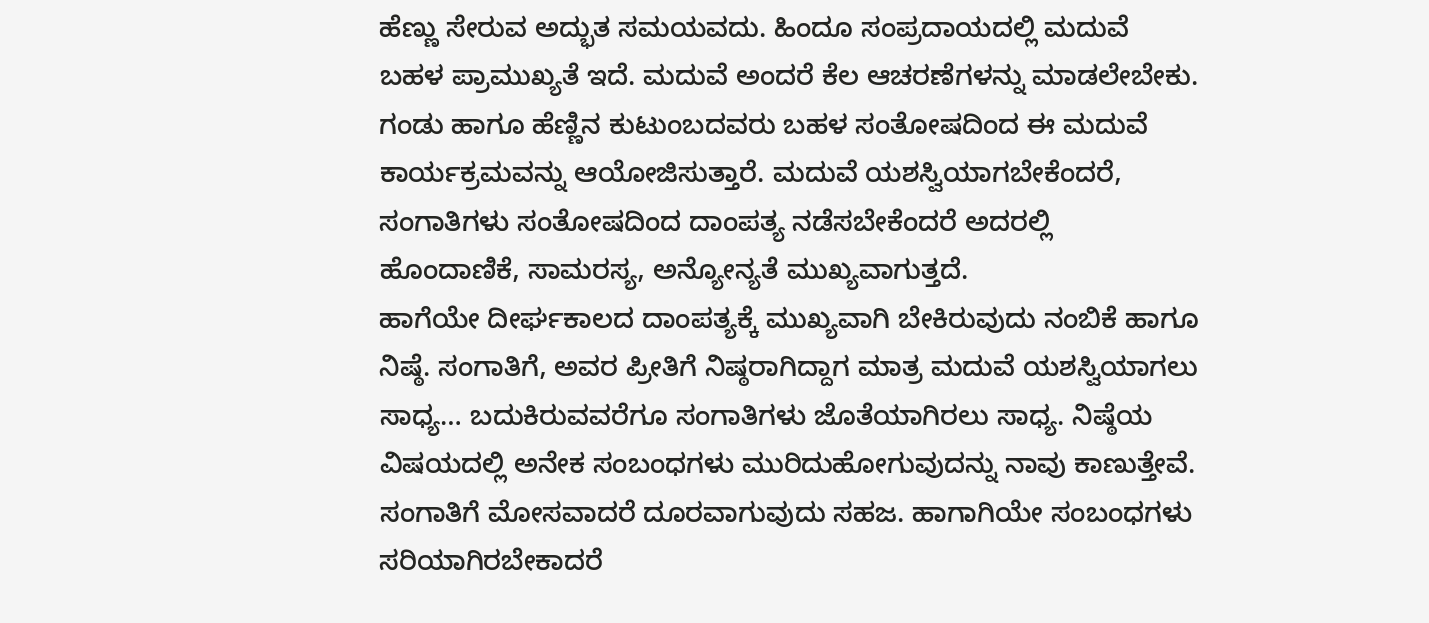ಹೆಣ್ಣು ಸೇರುವ ಅದ್ಭುತ ಸಮಯವದು. ಹಿಂದೂ ಸಂಪ್ರದಾಯದಲ್ಲಿ ಮದುವೆ ಬಹಳ ಪ್ರಾಮುಖ್ಯತೆ ಇದೆ. ಮದುವೆ ಅಂದರೆ ಕೆಲ ಆಚರಣೆಗಳನ್ನು ಮಾಡಲೇಬೇಕು. ಗಂಡು ಹಾಗೂ ಹೆಣ್ಣಿನ ಕುಟುಂಬದವರು ಬಹಳ ಸಂತೋಷದಿಂದ ಈ ಮದುವೆ ಕಾರ್ಯಕ್ರಮವನ್ನು ಆಯೋಜಿಸುತ್ತಾರೆ. ಮದುವೆ ಯಶಸ್ವಿಯಾಗಬೇಕೆಂದರೆ, ಸಂಗಾತಿಗಳು ಸಂತೋಷದಿಂದ ದಾಂಪತ್ಯ ನಡೆಸಬೇಕೆಂದರೆ ಅದರಲ್ಲಿ ಹೊಂದಾಣಿಕೆ, ಸಾಮರಸ್ಯ, ಅನ್ಯೋನ್ಯತೆ ಮುಖ್ಯವಾಗುತ್ತದೆ.
ಹಾಗೆಯೇ ದೀರ್ಘಕಾಲದ ದಾಂಪತ್ಯಕ್ಕೆ ಮುಖ್ಯವಾಗಿ ಬೇಕಿರುವುದು ನಂಬಿಕೆ ಹಾಗೂ ನಿಷ್ಠೆ. ಸಂಗಾತಿಗೆ, ಅವರ ಪ್ರೀತಿಗೆ ನಿಷ್ಠರಾಗಿದ್ದಾಗ ಮಾತ್ರ ಮದುವೆ ಯಶಸ್ವಿಯಾಗಲು ಸಾಧ್ಯ… ಬದುಕಿರುವವರೆಗೂ ಸಂಗಾತಿಗಳು ಜೊತೆಯಾಗಿರಲು ಸಾಧ್ಯ. ನಿಷ್ಠೆಯ ವಿಷಯದಲ್ಲಿ ಅನೇಕ ಸಂಬಂಧಗಳು ಮುರಿದುಹೋಗುವುದನ್ನು ನಾವು ಕಾಣುತ್ತೇವೆ. ಸಂಗಾತಿಗೆ ಮೋಸವಾದರೆ ದೂರವಾಗುವುದು ಸಹಜ. ಹಾಗಾಗಿಯೇ ಸಂಬಂಧಗಳು ಸರಿಯಾಗಿರಬೇಕಾದರೆ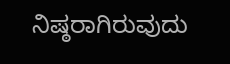ನಿಷ್ಠರಾಗಿರುವುದು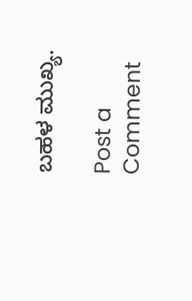ಬಹಳ ಮುಖ್ಯ.

Post a Comment